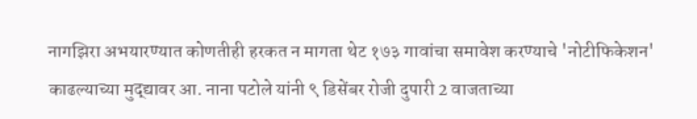नागझिरा अभयारण्यात कोणतीही हरकत न मागता थेट १७३ गावांचा समावेश करण्याचे 'नोटीफिकेशन' काढल्याच्या मुद्द्यावर आ. नाना पटोले यांनी ९ डिसेंबर रोजी दुपारी 2 वाजताच्या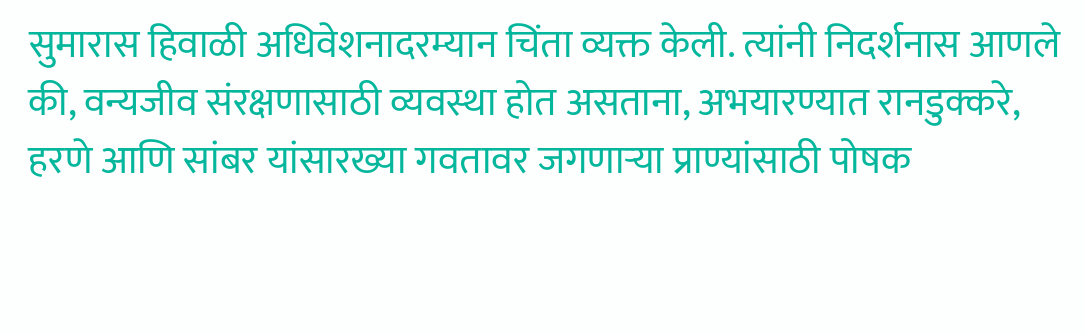सुमारास हिवाळी अधिवेशनादरम्यान चिंता व्यक्त केली. त्यांनी निदर्शनास आणले की, वन्यजीव संरक्षणासाठी व्यवस्था होत असताना, अभयारण्यात रानडुक्करे, हरणे आणि सांबर यांसारख्या गवतावर जगणाऱ्या प्राण्यांसाठी पोषक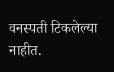वनस्पती टिकलेल्या नाहीत.